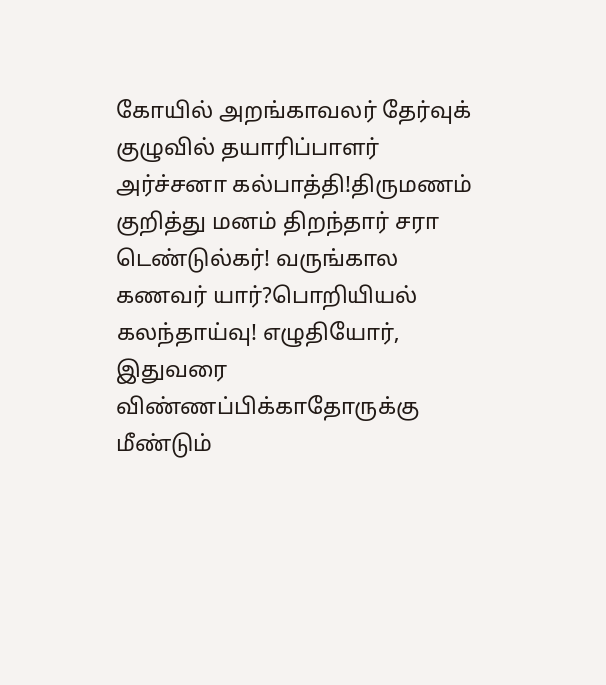கோயில் அறங்காவலர் தேர்வுக் குழுவில் தயாரிப்பாளர் அர்ச்சனா கல்பாத்தி!திருமணம் குறித்து மனம் திறந்தார் சரா டெண்டுல்கர்! வருங்கால கணவர் யார்?பொறியியல் கலந்தாய்வு! எழுதியோர், இதுவரை விண்ணப்பிக்காதோருக்கு மீண்டும்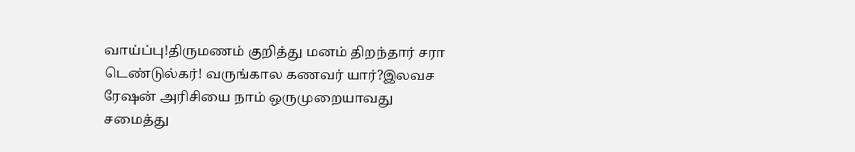வாய்ப்பு!திருமணம் குறித்து மனம் திறந்தார் சரா டெண்டுல்கர்! வருங்கால கணவர் யார்?இலவச ரேஷன் அரிசியை நாம் ஒருமுறையாவது சமைத்து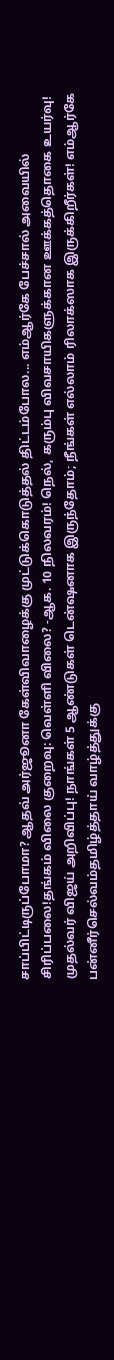சாப்பிட்டிருப்போமா? ஆதவ் அர்ஜூனா கேள்விவாழைக்கு முட்டுக்கொடுத்தல் திட்டம்போல... எம்ஆர்கே பேச்சால் அவையில் சிரிப்பலை!தங்கம் விலை குறைவு: வெள்ளி விலை? -ஆக. 10 நிலவரம்! நெல், கரும்பு விவசாயிகளுக்கான ஊக்கத்தொகை உயர்வு! முதல்வர் விஜய் அறிவிப்பு! நாங்கள் 5 ஆண்டுகள் டென்ஷனாக இருந்தோம்; நீங்கள் எல்லாம் ரிலாக்ஸாக இருக்கிறீர்கள்! எம்ஆர்கே பன்னீர்செல்வம்தமிழ்த்தாய் வாழ்த்துக்கு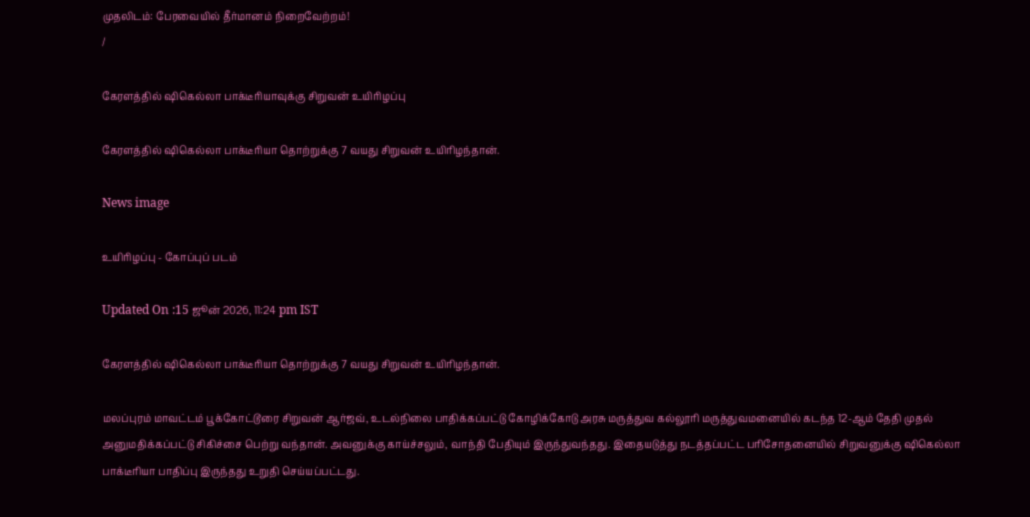முதலிடம்: பேரவையில் தீர்மானம் நிறைவேற்றம்!
/

கேரளத்தில் ஷிகெல்லா பாக்டீரியாவுக்கு சிறுவன் உயிரிழப்பு

கேரளத்தில் ஷிகெல்லா பாக்டீரியா தொற்றுக்கு 7 வயது சிறுவன் உயிரிழந்தான்.

News image

உயிரிழப்பு - கோப்புப் படம்

Updated On :15 ஜூன் 2026, 11:24 pm IST

கேரளத்தில் ஷிகெல்லா பாக்டீரியா தொற்றுக்கு 7 வயது சிறுவன் உயிரிழந்தான்.

மலப்புரம் மாவட்டம் பூக்கோட்டூரை சிறுவன் ஆர்ஜவ், உடல்நிலை பாதிக்கப்பட்டு கோழிக்கோடு அரசு மருத்துவ கல்லூரி மருத்துவமனையில் கடந்த 12-ஆம் தேதி முதல் அனுமதிக்கப்பட்டு சிகிச்சை பெற்று வந்தான். அவனுக்கு காய்ச்சலும், வாந்தி பேதியும் இருந்துவந்தது. இதையடுத்து நடத்தப்பட்ட பரிசோதனையில் சிறுவனுக்கு ஷிகெல்லா பாக்டீரியா பாதிப்பு இருந்தது உறுதி செய்யப்பட்டது.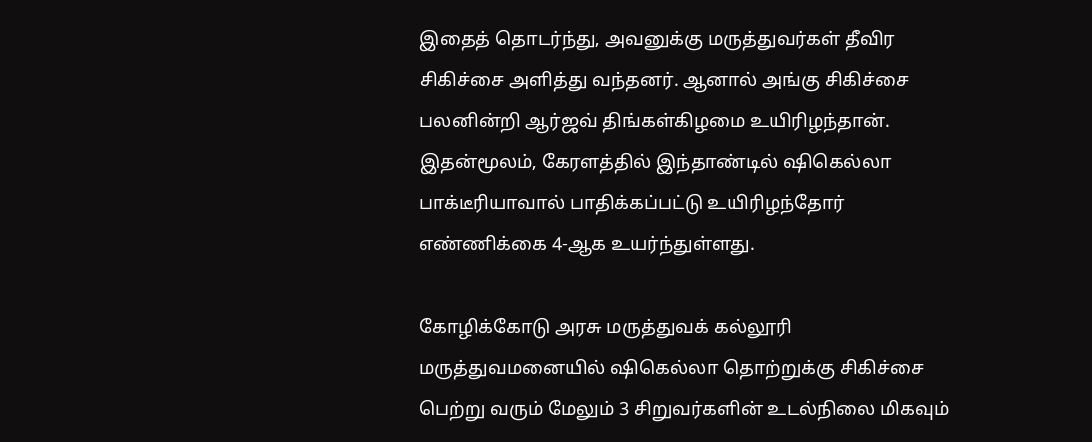இதைத் தொடர்ந்து, அவனுக்கு மருத்துவர்கள் தீவிர சிகிச்சை அளித்து வந்தனர். ஆனால் அங்கு சிகிச்சை பலனின்றி ஆர்ஜவ் திங்கள்கிழமை உயிரிழந்தான். இதன்மூலம், கேரளத்தில் இந்தாண்டில் ஷிகெல்லா பாக்டீரியாவால் பாதிக்கப்பட்டு உயிரிழந்தோர் எண்ணிக்கை 4-ஆக உயர்ந்துள்ளது.

கோழிக்கோடு அரசு மருத்துவக் கல்லூரி மருத்துவமனையில் ஷிகெல்லா தொற்றுக்கு சிகிச்சை பெற்று வரும் மேலும் 3 சிறுவர்களின் உடல்நிலை மிகவும்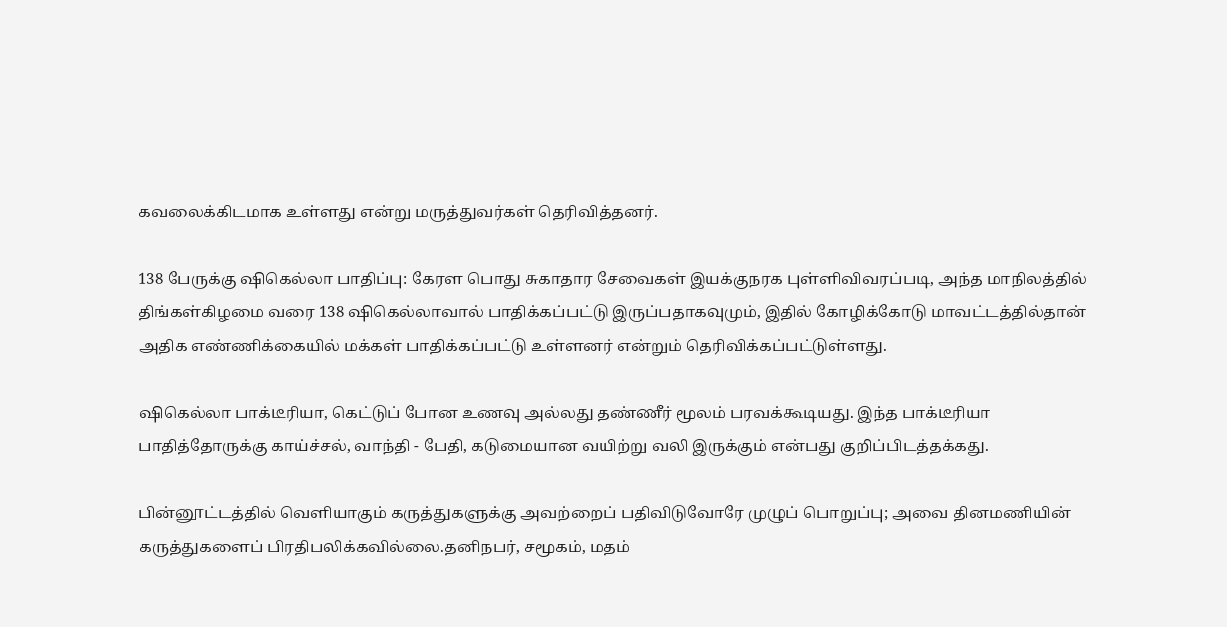கவலைக்கிடமாக உள்ளது என்று மருத்துவர்கள் தெரிவித்தனர்.

138 பேருக்கு ஷிகெல்லா பாதிப்பு: கேரள பொது சுகாதார சேவைகள் இயக்குநரக புள்ளிவிவரப்படி, அந்த மாநிலத்தில் திங்கள்கிழமை வரை 138 ஷிகெல்லாவால் பாதிக்கப்பட்டு இருப்பதாகவுமும், இதில் கோழிக்கோடு மாவட்டத்தில்தான் அதிக எண்ணிக்கையில் மக்கள் பாதிக்கப்பட்டு உள்ளனர் என்றும் தெரிவிக்கப்பட்டுள்ளது.

ஷிகெல்லா பாக்டீரியா, கெட்டுப் போன உணவு அல்லது தண்ணீர் மூலம் பரவக்கூடியது. இந்த பாக்டீரியா பாதித்தோருக்கு காய்ச்சல், வாந்தி - பேதி, கடுமையான வயிற்று வலி இருக்கும் என்பது குறிப்பிடத்தக்கது.

பின்னூட்டத்தில் வெளியாகும் கருத்துகளுக்கு அவற்றைப் பதிவிடுவோரே முழுப் பொறுப்பு; அவை தினமணியின் கருத்துகளைப் பிரதிபலிக்கவில்லை.தனிநபர், சமூகம், மதம்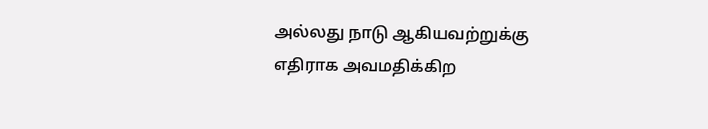அல்லது நாடு ஆகியவற்றுக்கு எதிராக அவமதிக்கிற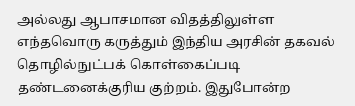அல்லது ஆபாசமான விதத்திலுள்ள எந்தவொரு கருத்தும் இந்திய அரசின் தகவல் தொழில்நுட்பக் கொள்கைப்படி தண்டனைக்குரிய குற்றம். இதுபோன்ற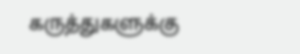கருத்துகளுக்கு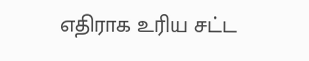எதிராக உரிய சட்ட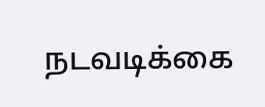நடவடிக்கை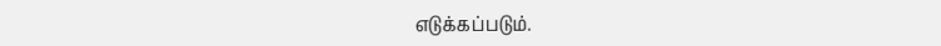எடுக்கப்படும்.